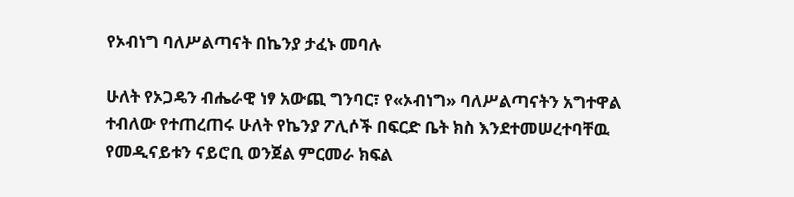የኦብነግ ባለሥልጣናት በኬንያ ታፈኑ መባሉ

ሁለት የኦጋዴን ብሔራዊ ነፃ አውጪ ግንባር፣ የ«ኦብነግ» ባለሥልጣናትን አግተዋል ተብለው የተጠረጠሩ ሁለት የኬንያ ፖሊሶች በፍርድ ቤት ክስ እንደተመሠረተባቸዉ የመዲናይቱን ናይሮቢ ወንጀል ምርመራ ክፍል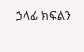ኃላፊ ክፍልን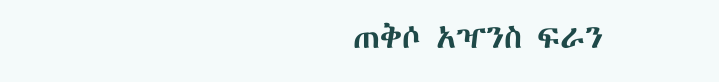ጠቅሶ አዣንስ ፍራን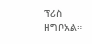ፕሪስ ዘግቦአል።